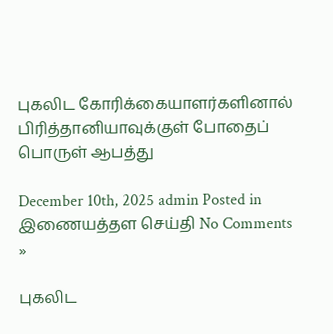புகலிட கோரிக்கையாளர்களினால் பிரித்தானியாவுக்குள் போதைப் பொருள் ஆபத்து

December 10th, 2025 admin Posted in இணையத்தள செய்தி No Comments »

புகலிட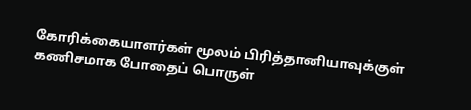கோரிக்கையாளர்கள் மூலம் பிரித்தானியாவுக்குள் கணிசமாக போதைப் பொருள்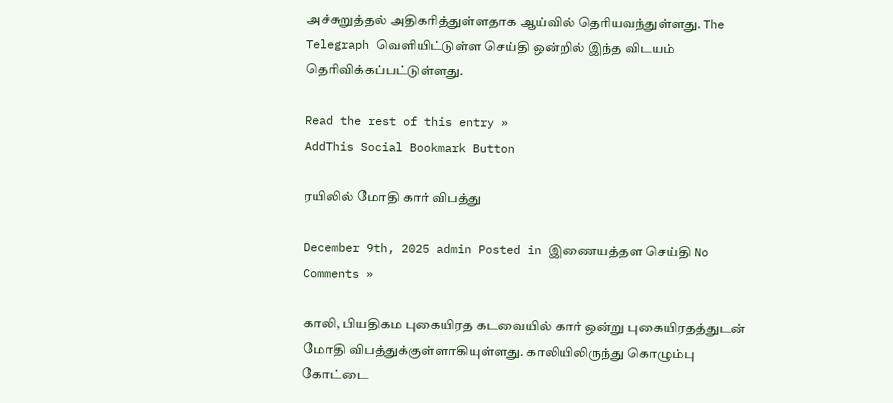அச்சுறுத்தல் அதிகரித்துள்ளதாக ஆய்வில் தெரியவந்துள்ளது. The Telegraph வெளியிட்டுள்ள செய்தி ஒன்றில் இந்த விடயம் தெரிவிக்கப்பட்டுள்ளது.

Read the rest of this entry »
AddThis Social Bookmark Button

ரயிலில் மோதி கார் விபத்து

December 9th, 2025 admin Posted in இணையத்தள செய்தி No Comments »

காலி, பியதிகம புகையிரத கடவையில் கார் ஒன்று புகையிரதத்துடன் மோதி விபத்துக்குள்ளாகியுள்ளது. காலியிலிருந்து கொழும்பு கோட்டை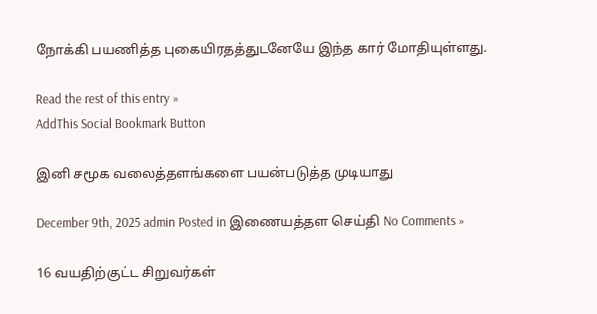நோக்கி பயணித்த புகையிரதத்துடனேயே இந்த கார் மோதியுள்ளது.

Read the rest of this entry »
AddThis Social Bookmark Button

இனி சமூக வலைத்தளங்களை பயன்படுத்த முடியாது

December 9th, 2025 admin Posted in இணையத்தள செய்தி No Comments »

16 வயதிற்குட்ட சிறுவர்கள்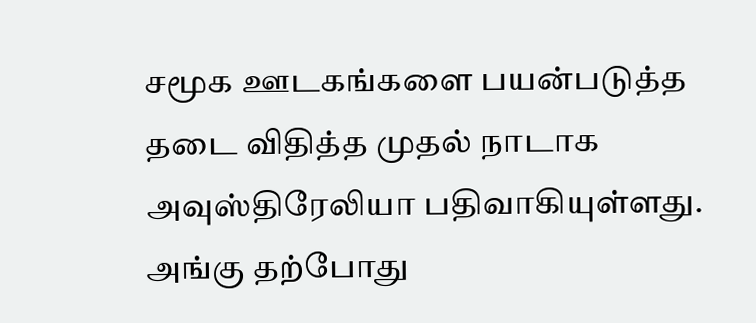சமூக ஊடகங்களை பயன்படுத்த தடை விதித்த முதல் நாடாக அவுஸ்திரேலியா பதிவாகியுள்ளது. அங்கு தற்போது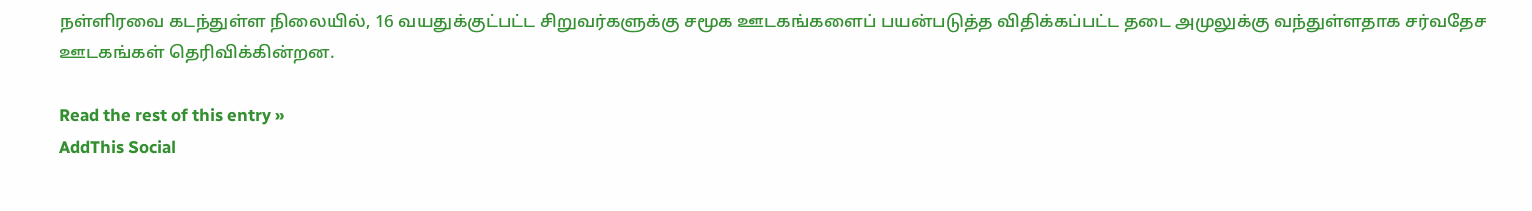நள்ளிரவை கடந்துள்ள நிலையில், 16 வயதுக்குட்பட்ட சிறுவர்களுக்கு சமூக ஊடகங்களைப் பயன்படுத்த விதிக்கப்பட்ட தடை அமுலுக்கு வந்துள்ளதாக சர்வதேச ஊடகங்கள் தெரிவிக்கின்றன.

Read the rest of this entry »
AddThis Social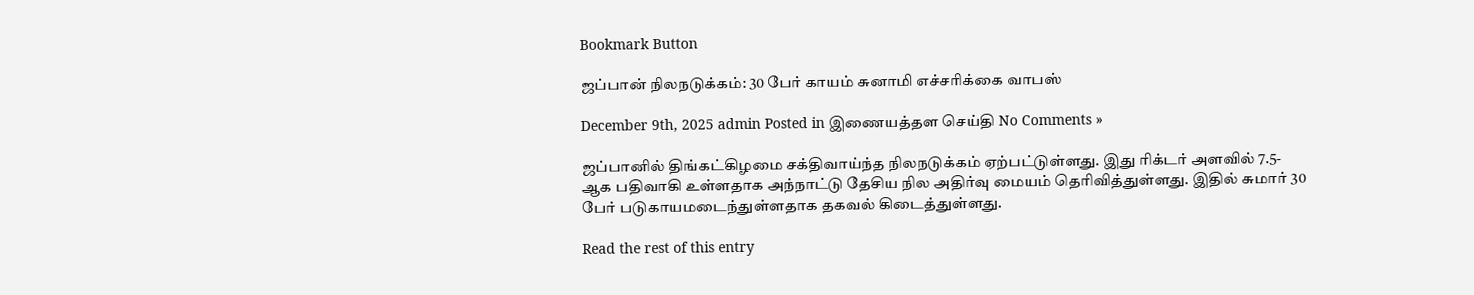Bookmark Button

ஜப்பான் நிலநடுக்கம்: 30 பேர் காயம் சுனாமி எச்சரிக்கை வாபஸ்

December 9th, 2025 admin Posted in இணையத்தள செய்தி No Comments »

ஜப்பானில் திங்கட்கிழமை சக்திவாய்ந்த நிலநடுக்கம் ஏற்பட்டுள்ளது. இது ரிக்டர் அளவில் 7.5-ஆக பதிவாகி உள்ளதாக அந்நாட்டு தேசிய நில அதிர்வு மையம் தெரிவித்துள்ளது. இதில் சுமார் 30 பேர் படுகாயமடைந்துள்ளதாக தகவல் கிடைத்துள்ளது.

Read the rest of this entry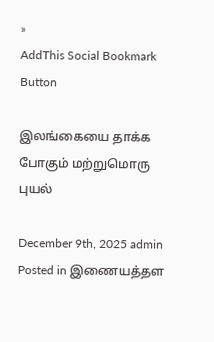»
AddThis Social Bookmark Button

இலங்கையை தாக்க போகும் மற்றுமொரு புயல்

December 9th, 2025 admin Posted in இணையத்தள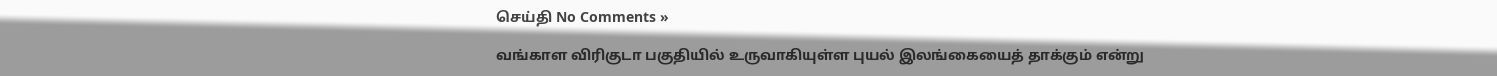செய்தி No Comments »

வங்காள விரிகுடா பகுதியில் உருவாகியுள்ள புயல் இலங்கையைத் தாக்கும் என்று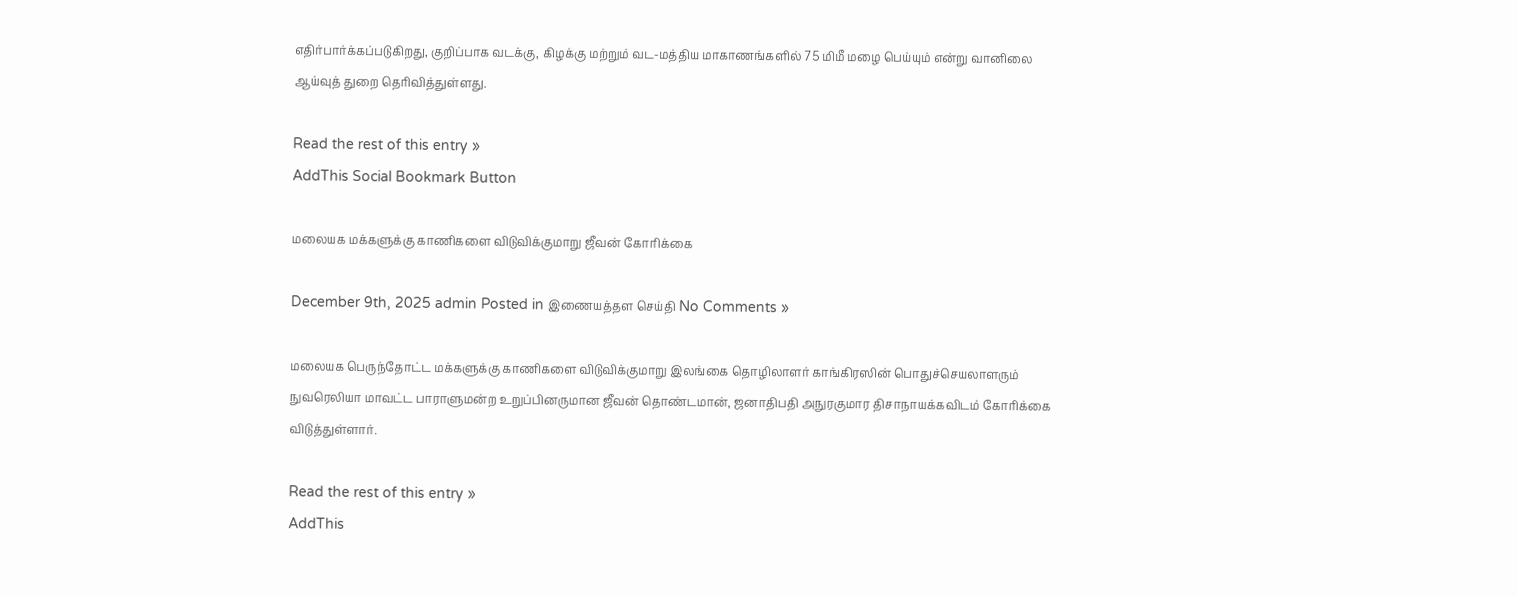எதிர்பார்க்கப்படுகிறது, குறிப்பாக வடக்கு, கிழக்கு மற்றும் வட-மத்திய மாகாணங்களில் 75 மிமீ மழை பெய்யும் என்று வானிலை ஆய்வுத் துறை தெரிவித்துள்ளது.

Read the rest of this entry »
AddThis Social Bookmark Button

மலையக மக்களுக்கு காணிகளை விடுவிக்குமாறு ஜீவன் கோரிக்கை

December 9th, 2025 admin Posted in இணையத்தள செய்தி No Comments »

மலையக பெருந்தோட்ட மக்களுக்கு காணிகளை விடுவிக்குமாறு இலங்கை தொழிலாளர் காங்கிரஸின் பொதுச்செயலாளரும் நுவரெலியா மாவட்ட பாராளுமன்ற உறுப்பினருமான ஜீவன் தொண்டமான், ஜனாதிபதி அநுரகுமார திசாநாயக்கவிடம் கோரிக்கை விடுத்துள்ளார்.

Read the rest of this entry »
AddThis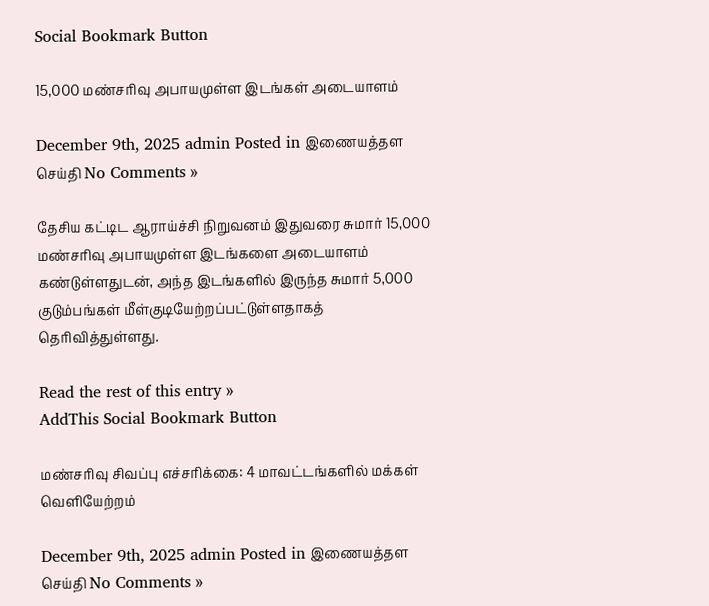Social Bookmark Button

15,000 மண்சரிவு அபாயமுள்ள இடங்கள் அடையாளம்

December 9th, 2025 admin Posted in இணையத்தள செய்தி No Comments »

தேசிய கட்டிட ஆராய்ச்சி நிறுவனம் இதுவரை சுமார் 15,000 மண்சரிவு அபாயமுள்ள இடங்களை அடையாளம் கண்டுள்ளதுடன், அந்த இடங்களில் இருந்த சுமார் 5,000 குடும்பங்கள் மீள்குடியேற்றப்பட்டுள்ளதாகத் தெரிவித்துள்ளது.

Read the rest of this entry »
AddThis Social Bookmark Button

மண்சரிவு சிவப்பு எச்சரிக்கை: 4 மாவட்டங்களில் மக்கள் வெளியேற்றம்

December 9th, 2025 admin Posted in இணையத்தள செய்தி No Comments »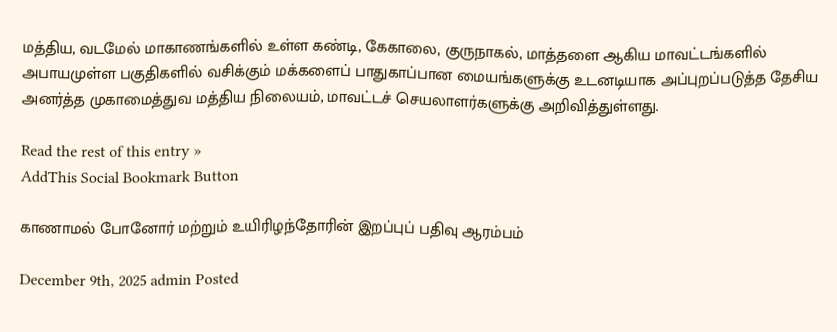மத்திய, வடமேல் மாகாணங்களில் உள்ள கண்டி, கேகாலை, குருநாகல், மாத்தளை ஆகிய மாவட்டங்களில் அபாயமுள்ள பகுதிகளில் வசிக்கும் மக்களைப் பாதுகாப்பான மையங்களுக்கு உடனடியாக அப்புறப்படுத்த தேசிய அனர்த்த முகாமைத்துவ மத்திய நிலையம், மாவட்டச் செயலாளர்களுக்கு அறிவித்துள்ளது.

Read the rest of this entry »
AddThis Social Bookmark Button

காணாமல் போனோர் மற்றும் உயிரிழந்தோரின் இறப்புப் பதிவு ஆரம்பம்

December 9th, 2025 admin Posted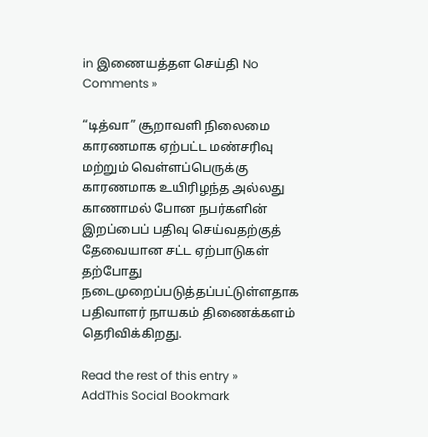in இணையத்தள செய்தி No Comments »

“டித்வா” சூறாவளி நிலைமை காரணமாக ஏற்பட்ட மண்சரிவு மற்றும் வெள்ளப்பெருக்கு காரணமாக உயிரிழந்த அல்லது காணாமல் போன நபர்களின் இறப்பைப் பதிவு செய்வதற்குத் தேவையான சட்ட ஏற்பாடுகள் தற்போது நடைமுறைப்படுத்தப்பட்டுள்ளதாக பதிவாளர் நாயகம் திணைக்களம் தெரிவிக்கிறது.

Read the rest of this entry »
AddThis Social Bookmark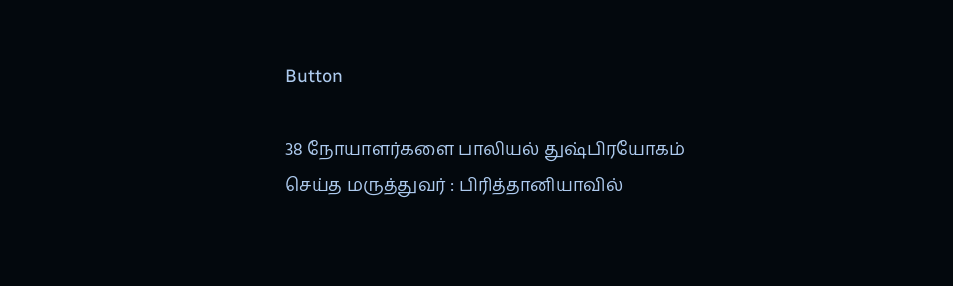Button

38 நோயாளர்களை பாலியல் துஷ்பிரயோகம் செய்த மருத்துவர் : பிரித்தானியாவில்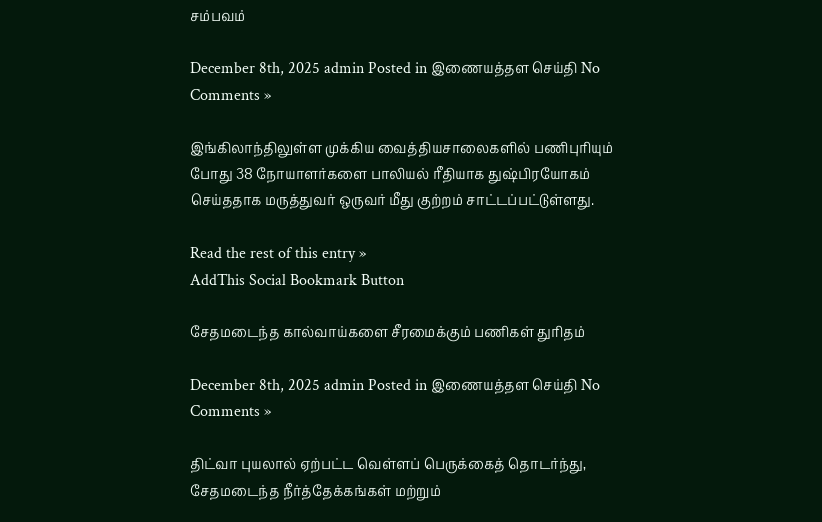சம்பவம்

December 8th, 2025 admin Posted in இணையத்தள செய்தி No Comments »

இங்கிலாந்திலுள்ள முக்கிய வைத்தியசாலைகளில் பணிபுரியும் போது 38 நோயாளர்களை பாலியல் ரீதியாக துஷ்பிரயோகம் செய்ததாக மருத்துவர் ஒருவர் மீது குற்றம் சாட்டப்பட்டுள்ளது.

Read the rest of this entry »
AddThis Social Bookmark Button

சேதமடைந்த கால்வாய்களை சீரமைக்கும் பணிகள் துரிதம்

December 8th, 2025 admin Posted in இணையத்தள செய்தி No Comments »

திட்வா புயலால் ஏற்பட்ட வெள்ளப் பெருக்கைத் தொடர்ந்து, சேதமடைந்த நீர்த்தேக்கங்கள் மற்றும்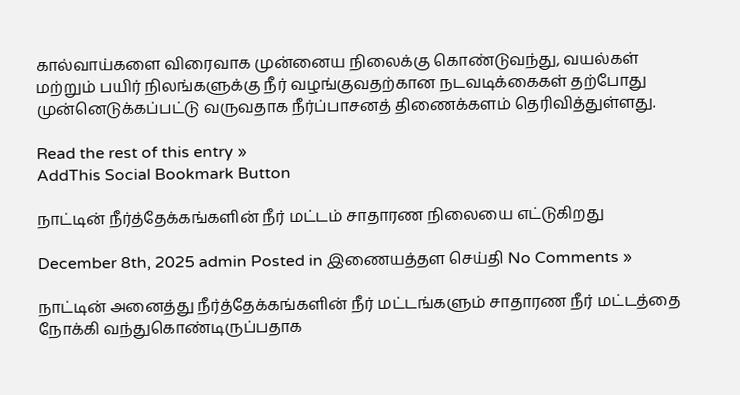கால்வாய்களை விரைவாக முன்னைய நிலைக்கு கொண்டுவந்து, வயல்கள் மற்றும் பயிர் நிலங்களுக்கு நீர் வழங்குவதற்கான நடவடிக்கைகள் தற்போது முன்னெடுக்கப்பட்டு வருவதாக நீர்ப்பாசனத் திணைக்களம் தெரிவித்துள்ளது.

Read the rest of this entry »
AddThis Social Bookmark Button

நாட்டின் நீர்த்தேக்கங்களின் நீர் மட்டம் சாதாரண நிலையை எட்டுகிறது

December 8th, 2025 admin Posted in இணையத்தள செய்தி No Comments »

நாட்டின் அனைத்து நீர்த்தேக்கங்களின் நீர் மட்டங்களும் சாதாரண நீர் மட்டத்தை நோக்கி வந்துகொண்டிருப்பதாக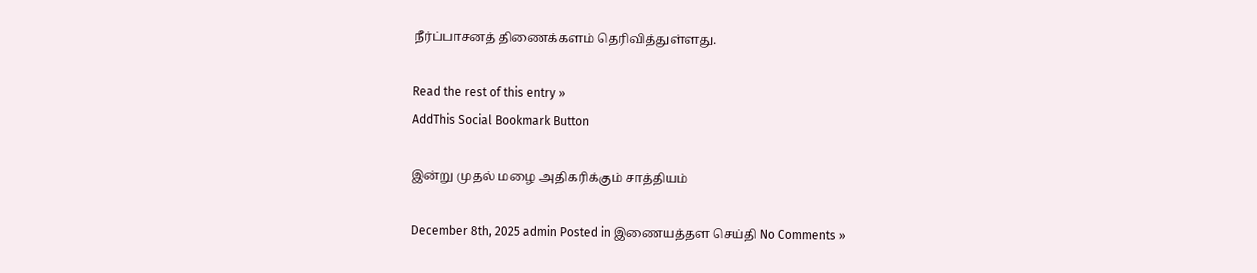நீர்ப்பாசனத் திணைக்களம் தெரிவித்துள்ளது.

Read the rest of this entry »
AddThis Social Bookmark Button

இன்று முதல் மழை அதிகரிக்கும் சாத்தியம்

December 8th, 2025 admin Posted in இணையத்தள செய்தி No Comments »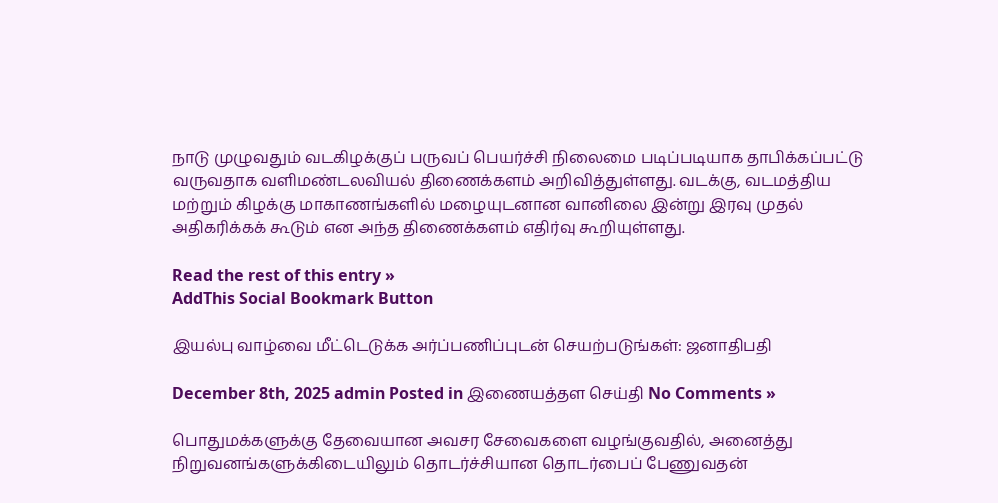நாடு முழுவதும் வடகிழக்குப் பருவப் பெயர்ச்சி நிலைமை படிப்படியாக தாபிக்கப்பட்டு வருவதாக வளிமண்டலவியல் திணைக்களம் அறிவித்துள்ளது. வடக்கு, வடமத்திய மற்றும் கிழக்கு மாகாணங்களில் மழையுடனான வானிலை இன்று இரவு முதல் அதிகரிக்கக் கூடும் என அந்த திணைக்களம் எதிர்வு கூறியுள்ளது.

Read the rest of this entry »
AddThis Social Bookmark Button

இயல்பு வாழ்வை மீட்டெடுக்க அர்ப்பணிப்புடன் செயற்படுங்கள்: ஜனாதிபதி

December 8th, 2025 admin Posted in இணையத்தள செய்தி No Comments »

பொதுமக்களுக்கு தேவையான அவசர சேவைகளை வழங்குவதில், அனைத்து நிறுவனங்களுக்கிடையிலும் தொடர்ச்சியான தொடர்பைப் பேணுவதன்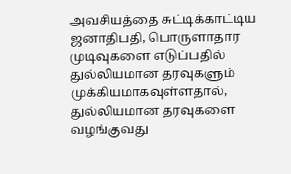அவசியத்தை சுட்டிக்காட்டிய ஜனாதிபதி, பொருளாதார முடிவுகளை எடுப்பதில் துல்லியமான தரவுகளும் முக்கியமாகவுள்ளதால், துல்லியமான தரவுகளை வழங்குவது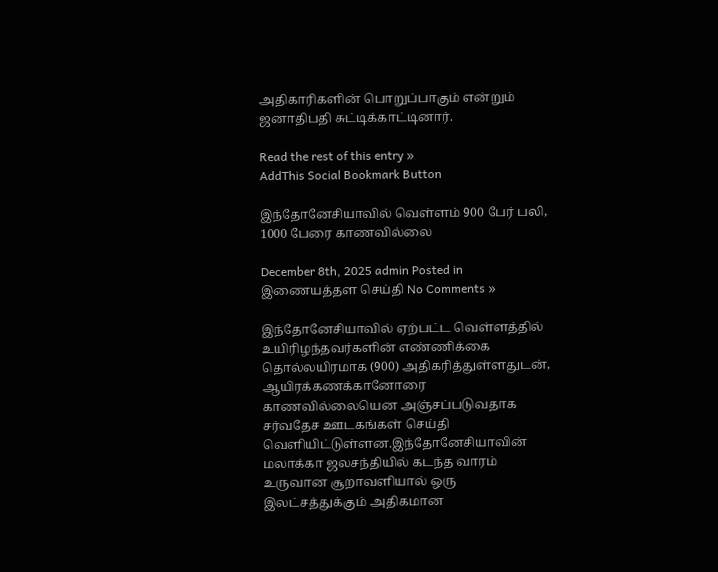அதிகாரிகளின் பொறுப்பாகும் என்றும் ஜனாதிபதி சுட்டிக்காட்டினார்.

Read the rest of this entry »
AddThis Social Bookmark Button

இந்தோனேசியாவில் வெள்ளம் 900 பேர் பலி, 1000 பேரை காணவில்லை

December 8th, 2025 admin Posted in இணையத்தள செய்தி No Comments »

இந்தோனேசியாவில் ஏற்பட்ட வெள்ளத்தில் உயிரிழந்தவர்களின் எண்ணிக்கை தொல்லயிரமாக (900) அதிகரித்துள்ளதுடன், ஆயிரக்கணக்கானோரை காணவில்லையென அஞ்சப்படுவதாக சர்வதேச ஊடகங்கள் செய்தி வெளியிட்டுள்ளன.இந்தோனேசியாவின் மலாக்கா ஜலசந்தியில் கடந்த வாரம் உருவான சூறாவளியால் ஒரு இலட்சத்துக்கும் அதிகமான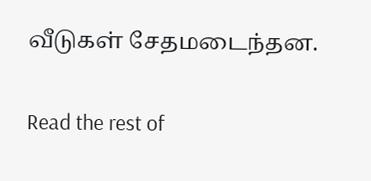வீடுகள் சேதமடைந்தன.

Read the rest of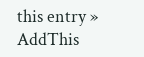this entry »
AddThis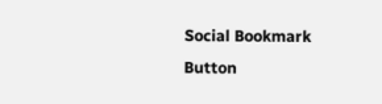Social Bookmark Button